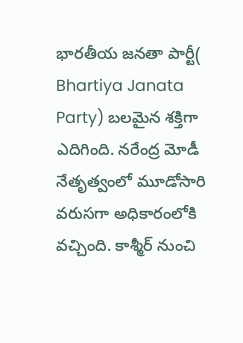భారతీయ జనతా పార్టీ( Bhartiya Janata Party) బలమైన శక్తిగా ఎదిగింది. నరేంద్ర మోడీ నేతృత్వంలో మూడోసారి వరుసగా అధికారంలోకి వచ్చింది. కాశ్మీర్ నుంచి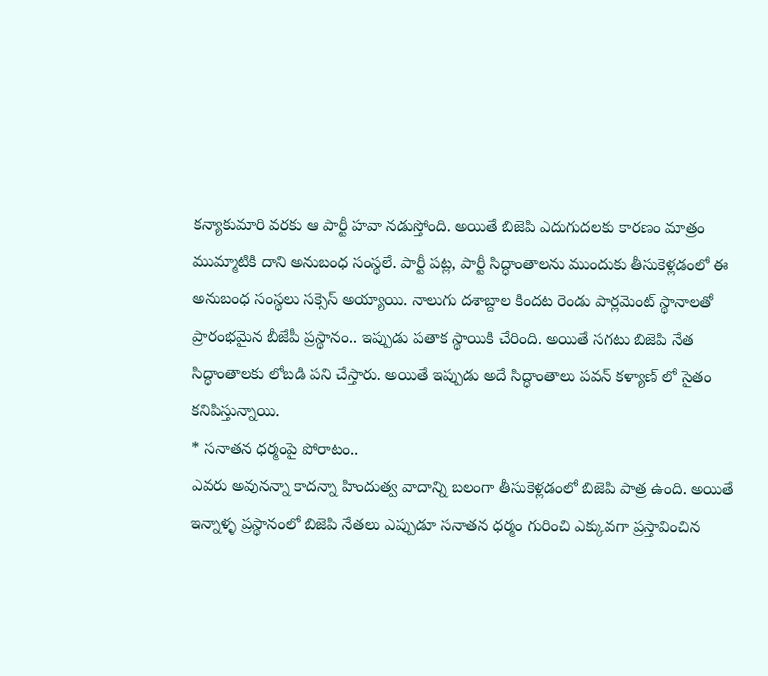కన్యాకుమారి వరకు ఆ పార్టీ హవా నడుస్తోంది. అయితే బిజెపి ఎదుగుదలకు కారణం మాత్రం ముమ్మాటికి దాని అనుబంధ సంస్థలే. పార్టీ పట్ల, పార్టీ సిద్ధాంతాలను ముందుకు తీసుకెళ్లడంలో ఈ అనుబంధ సంస్థలు సక్సెస్ అయ్యాయి. నాలుగు దశాబ్దాల కిందట రెండు పార్లమెంట్ స్థానాలతో ప్రారంభమైన బీజేపీ ప్రస్థానం.. ఇప్పుడు పతాక స్థాయికి చేరింది. అయితే సగటు బిజెపి నేత సిద్ధాంతాలకు లోబడి పని చేస్తారు. అయితే ఇప్పుడు అదే సిద్ధాంతాలు పవన్ కళ్యాణ్ లో సైతం కనిపిస్తున్నాయి.
* సనాతన ధర్మంపై పోరాటం..
ఎవరు అవునన్నా కాదన్నా హిందుత్వ వాదాన్ని బలంగా తీసుకెళ్లడంలో బిజెపి పాత్ర ఉంది. అయితే ఇన్నాళ్ళ ప్రస్థానంలో బిజెపి నేతలు ఎప్పుడూ సనాతన ధర్మం గురించి ఎక్కువగా ప్రస్తావించిన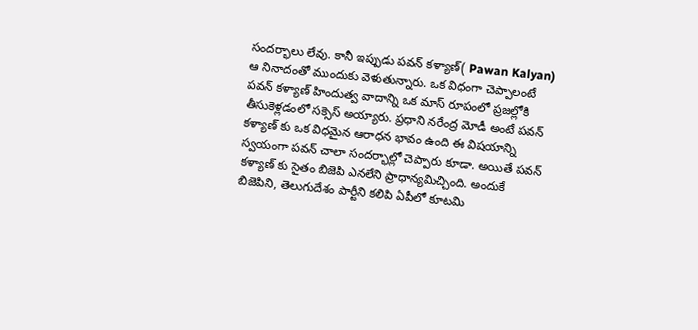సందర్భాలు లేవు. కానీ ఇప్పుడు పవన్ కళ్యాణ్( Pawan Kalyan) ఆ నినాదంతో ముందుకు వెళుతున్నారు. ఒక విధంగా చెప్పాలంటే పవన్ కళ్యాణ్ హిందుత్వ వాదాన్ని ఒక మాస్ రూపంలో ప్రజల్లోకి తీసుకెళ్లడంలో సక్సెస్ అయ్యారు. ప్రధాని నరేంద్ర మోడీ అంటే పవన్ కళ్యాణ్ కు ఒక విధమైన ఆరాధన భావం ఉంది ఈ విషయాన్ని స్వయంగా పవన్ చాలా సందర్భాల్లో చెప్పారు కూడా. అయితే పవన్ కళ్యాణ్ కు సైతం బిజెపి ఎనలేని ప్రాధాన్యమిచ్చింది. అందుకే బిజెపిని, తెలుగుదేశం పార్టీని కలిపి ఏపీలో కూటమి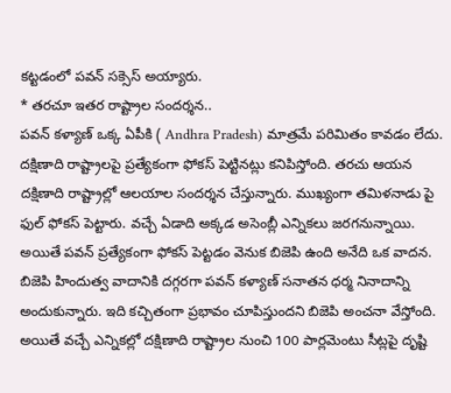కట్టడంలో పవన్ సక్సెస్ అయ్యారు.
* తరచూ ఇతర రాష్ట్రాల సందర్శన..
పవన్ కళ్యాణ్ ఒక్క ఏపీకి ( Andhra Pradesh) మాత్రమే పరిమితం కావడం లేదు. దక్షిణాది రాష్ట్రాలపై ప్రత్యేకంగా ఫోకస్ పెట్టినట్లు కనిపిస్తోంది. తరచు ఆయన దక్షిణాది రాష్ట్రాల్లో ఆలయాల సందర్శన చేస్తున్నారు. ముఖ్యంగా తమిళనాడు పై ఫుల్ ఫోకస్ పెట్టారు. వచ్చే ఏడాది అక్కడ అసెంబ్లీ ఎన్నికలు జరగనున్నాయి. అయితే పవన్ ప్రత్యేకంగా ఫోకస్ పెట్టడం వెనుక బిజెపి ఉంది అనేది ఒక వాదన. బిజెపి హిందుత్వ వాదానికి దగ్గరగా పవన్ కళ్యాణ్ సనాతన ధర్మ నినాదాన్ని అందుకున్నారు. ఇది కచ్చితంగా ప్రభావం చూపిస్తుందని బిజెపి అంచనా వేస్తోంది. అయితే వచ్చే ఎన్నికల్లో దక్షిణాది రాష్ట్రాల నుంచి 100 పార్లమెంటు సీట్లపై దృష్టి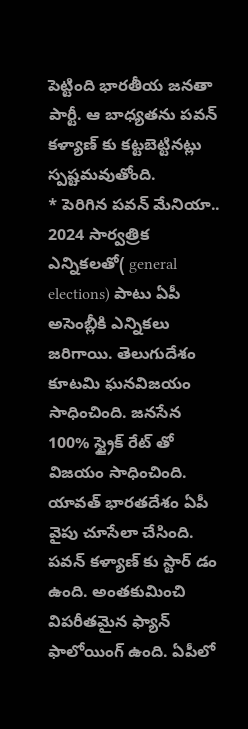పెట్టింది భారతీయ జనతా పార్టీ. ఆ బాధ్యతను పవన్ కళ్యాణ్ కు కట్టబెట్టినట్లు స్పష్టమవుతోంది.
* పెరిగిన పవన్ మేనియా..
2024 సార్వత్రిక ఎన్నికలతో( general elections) పాటు ఏపీ అసెంబ్లీకి ఎన్నికలు జరిగాయి. తెలుగుదేశం కూటమి ఘనవిజయం సాధించింది. జనసేన 100% స్ట్రైక్ రేట్ తో విజయం సాధించింది. యావత్ భారతదేశం ఏపీ వైపు చూసేలా చేసింది. పవన్ కళ్యాణ్ కు స్టార్ డం ఉంది. అంతకుమించి విపరీతమైన ఫ్యాన్ ఫాలోయింగ్ ఉంది. ఏపీలో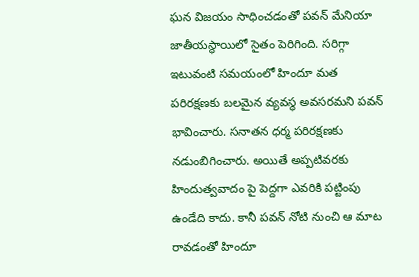ఘన విజయం సాధించడంతో పవన్ మేనియా జాతీయస్థాయిలో సైతం పెరిగింది. సరిగ్గా ఇటువంటి సమయంలో హిందూ మత పరిరక్షణకు బలమైన వ్యవస్థ అవసరమని పవన్ భావించారు. సనాతన ధర్మ పరిరక్షణకు నడుంబిగించారు. అయితే అప్పటివరకు హిందుత్వవాదం పై పెద్దగా ఎవరికి పట్టింపు ఉండేది కాదు. కానీ పవన్ నోటి నుంచి ఆ మాట రావడంతో హిందూ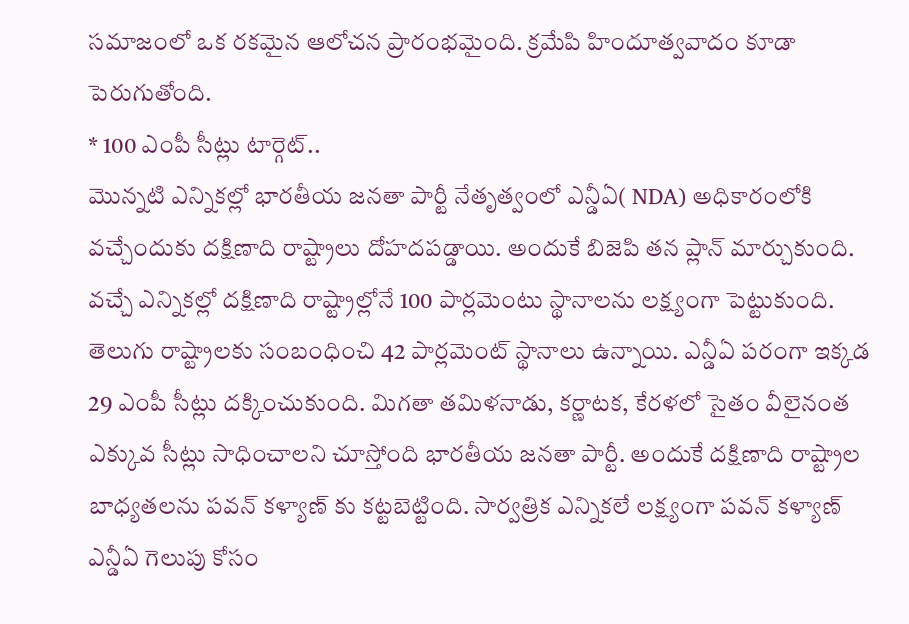సమాజంలో ఒక రకమైన ఆలోచన ప్రారంభమైంది. క్రమేపి హిందూత్వవాదం కూడా పెరుగుతోంది.
* 100 ఎంపీ సీట్లు టార్గెట్..
మొన్నటి ఎన్నికల్లో భారతీయ జనతా పార్టీ నేతృత్వంలో ఎన్డీఏ( NDA) అధికారంలోకి వచ్చేందుకు దక్షిణాది రాష్ట్రాలు దోహదపడ్డాయి. అందుకే బిజెపి తన ప్లాన్ మార్చుకుంది. వచ్చే ఎన్నికల్లో దక్షిణాది రాష్ట్రాల్లోనే 100 పార్లమెంటు స్థానాలను లక్ష్యంగా పెట్టుకుంది. తెలుగు రాష్ట్రాలకు సంబంధించి 42 పార్లమెంట్ స్థానాలు ఉన్నాయి. ఎన్డీఏ పరంగా ఇక్కడ 29 ఎంపీ సీట్లు దక్కించుకుంది. మిగతా తమిళనాడు, కర్ణాటక, కేరళలో సైతం వీలైనంత ఎక్కువ సీట్లు సాధించాలని చూస్తోంది భారతీయ జనతా పార్టీ. అందుకే దక్షిణాది రాష్ట్రాల బాధ్యతలను పవన్ కళ్యాణ్ కు కట్టబెట్టింది. సార్వత్రిక ఎన్నికలే లక్ష్యంగా పవన్ కళ్యాణ్ ఎన్డీఏ గెలుపు కోసం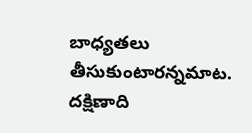బాధ్యతలు తీసుకుంటారన్నమాట. దక్షిణాది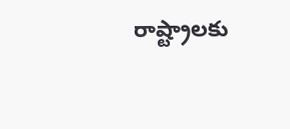రాష్ట్రాలకు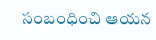సంబంధించి ఆయన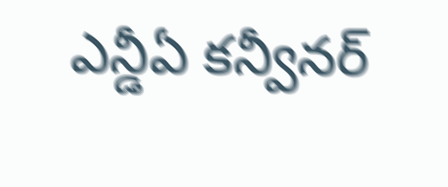ఎన్డీఏ కన్వీనర్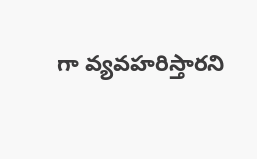గా వ్యవహరిస్తారని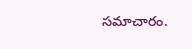సమాచారం.